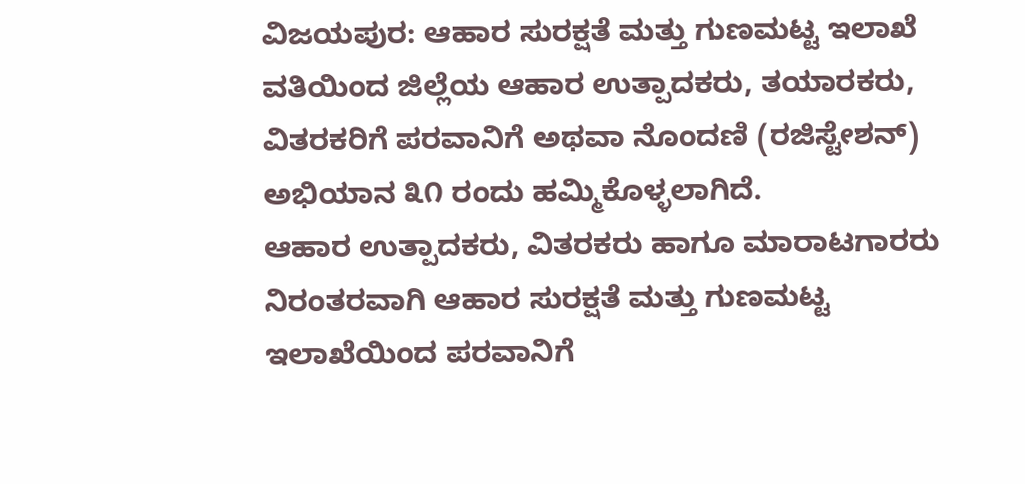ವಿಜಯಪುರ: ಆಹಾರ ಸುರಕ್ಷತೆ ಮತ್ತು ಗುಣಮಟ್ಟ ಇಲಾಖೆ ವತಿಯಿಂದ ಜಿಲ್ಲೆಯ ಆಹಾರ ಉತ್ಪಾದಕರು, ತಯಾರಕರು, ವಿತರಕರಿಗೆ ಪರವಾನಿಗೆ ಅಥವಾ ನೊಂದಣಿ (ರಜಿಸ್ಟೇಶನ್) ಅಭಿಯಾನ ೩೧ ರಂದು ಹಮ್ಮಿಕೊಳ್ಳಲಾಗಿದೆ.
ಆಹಾರ ಉತ್ಪಾದಕರು, ವಿತರಕರು ಹಾಗೂ ಮಾರಾಟಗಾರರು ನಿರಂತರವಾಗಿ ಆಹಾರ ಸುರಕ್ಷತೆ ಮತ್ತು ಗುಣಮಟ್ಟ ಇಲಾಖೆಯಿಂದ ಪರವಾನಿಗೆ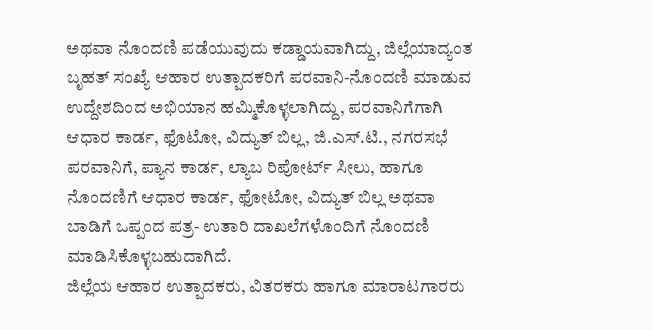ಅಥವಾ ನೊಂದಣಿ ಪಡೆಯುವುದು ಕಡ್ಡಾಯವಾಗಿದ್ದು, ಜಿಲ್ಲೆಯಾದ್ಯಂತ ಬೃಹತ್ ಸಂಖ್ಯೆ ಆಹಾರ ಉತ್ಪಾದಕರಿಗೆ ಪರವಾನಿ-ನೊಂದಣಿ ಮಾಡುವ ಉದ್ದೇಶದಿಂದ ಅಭಿಯಾನ ಹಮ್ಮಿಕೊಳ್ಳಲಾಗಿದ್ದು, ಪರವಾನಿಗೆಗಾಗಿ ಆಧಾರ ಕಾರ್ಡ, ಫೊಟೋ, ವಿದ್ಯುತ್ ಬಿಲ್ಲ, ಜಿ.ಎಸ್.ಟಿ., ನಗರಸಭೆ ಪರವಾನಿಗೆ, ಪ್ಯಾನ ಕಾರ್ಡ, ಲ್ಯಾಬ ರಿಪೋರ್ಟ್ ಸೀಲು, ಹಾಗೂ ನೊಂದಣಿಗೆ ಆಧಾರ ಕಾರ್ಡ, ಫೋಟೋ, ವಿದ್ಯುತ್ ಬಿಲ್ಲ ಅಥವಾ ಬಾಡಿಗೆ ಒಪ್ಪಂದ ಪತ್ರ- ಉತಾರಿ ದಾಖಲೆಗಳೊಂದಿಗೆ ನೊಂದಣಿ ಮಾಡಿಸಿಕೊಳ್ಳಬಹುದಾಗಿದೆ.
ಜಿಲ್ಲೆಯ ಆಹಾರ ಉತ್ಪಾದಕರು, ವಿತರಕರು ಹಾಗೂ ಮಾರಾಟಗಾರರು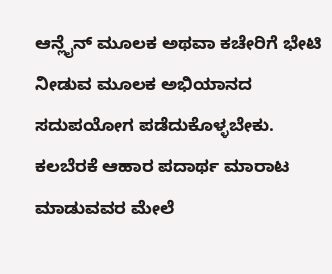ಆನ್ಲೈನ್ ಮೂಲಕ ಅಥವಾ ಕಚೇರಿಗೆ ಭೇಟಿ ನೀಡುವ ಮೂಲಕ ಅಭಿಯಾನದ ಸದುಪಯೋಗ ಪಡೆದುಕೊಳ್ಳಬೇಕು. ಕಲಬೆರಕೆ ಆಹಾರ ಪದಾರ್ಥ ಮಾರಾಟ ಮಾಡುವವರ ಮೇಲೆ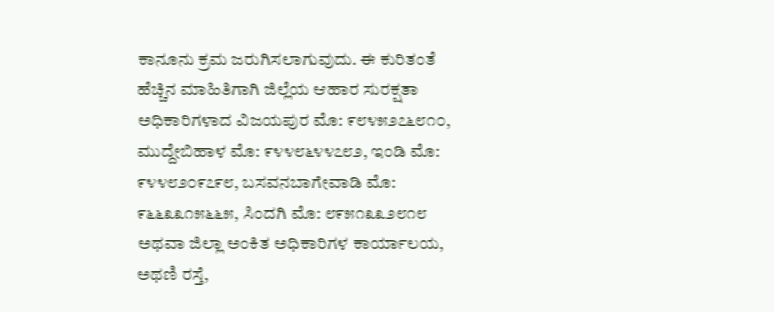ಕಾನೂನು ಕ್ರಮ ಜರುಗಿಸಲಾಗುವುದು. ಈ ಕುರಿತಂತೆ ಹೆಚ್ಚಿನ ಮಾಹಿತಿಗಾಗಿ ಜಿಲ್ಲೆಯ ಆಹಾರ ಸುರಕ್ಷತಾ ಅಧಿಕಾರಿಗಳಾದ ವಿಜಯಪುರ ಮೊ: ೯೮೪೫೨೭೬೮೧೦, ಮುದ್ದೇಬಿಹಾಳ ಮೊ: ೯೪೪೮೬೪೪೭೮೨, ಇಂಡಿ ಮೊ: ೯೪೪೮೨೦೯೭೯೮, ಬಸವನಬಾಗೇವಾಡಿ ಮೊ: ೯೬೬೩೩೧೫೬೬೫, ಸಿಂದಗಿ ಮೊ: ೮೯೫೧೩೩೨೮೧೮ ಅಥವಾ ಜಿಲ್ಲಾ ಅಂಕಿತ ಅಧಿಕಾರಿಗಳ ಕಾರ್ಯಾಲಯ, ಅಥಣಿ ರಸ್ತೆ,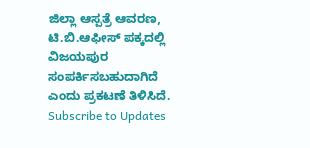ಜಿಲ್ಲಾ ಆಸ್ಪತ್ರೆ ಆವರಣ, ಟಿ.ಬಿ.ಆಫೀಸ್ ಪಕ್ಕದಲ್ಲಿ ವಿಜಯಪುರ ಸಂಪರ್ಕಿಸಬಹುದಾಗಿದೆ ಎಂದು ಪ್ರಕಟಣೆ ತಿಳಿಸಿದೆ.
Subscribe to Updates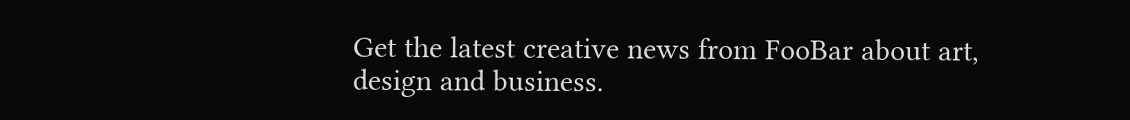Get the latest creative news from FooBar about art, design and business.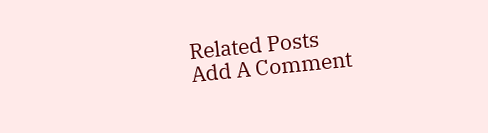Related Posts
Add A Comment